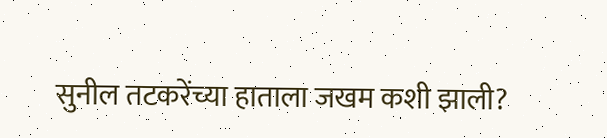सुनील तटकरेंच्या हाताला जखम कशी झाली?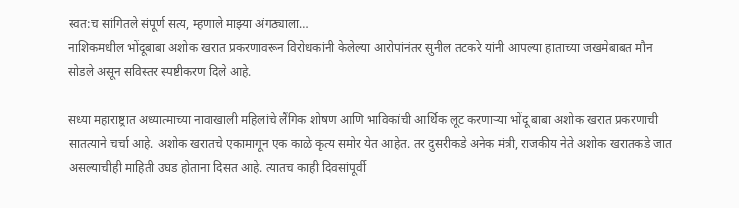स्वत:च सांगितले संपूर्ण सत्य, म्हणाले माझ्या अंगठ्याला…
नाशिकमधील भोंदूबाबा अशोक खरात प्रकरणावरून विरोधकांनी केलेल्या आरोपांनंतर सुनील तटकरे यांनी आपल्या हाताच्या जखमेबाबत मौन सोडले असून सविस्तर स्पष्टीकरण दिले आहे.

सध्या महाराष्ट्रात अध्यात्माच्या नावाखाली महिलांचे लैंगिक शोषण आणि भाविकांची आर्थिक लूट करणाऱ्या भोंदू बाबा अशोक खरात प्रकरणाची सातत्याने चर्चा आहे. अशोक खरातचे एकामागून एक काळे कृत्य समोर येत आहेत. तर दुसरीकडे अनेक मंत्री, राजकीय नेते अशोक खरातकडे जात असल्याचीही माहिती उघड होताना दिसत आहे. त्यातच काही दिवसांपूर्वी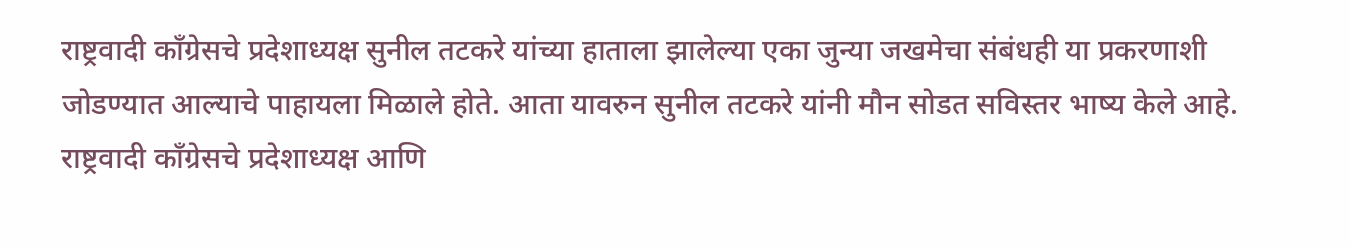राष्ट्रवादी काँग्रेसचे प्रदेशाध्यक्ष सुनील तटकरे यांच्या हाताला झालेल्या एका जुन्या जखमेचा संबंधही या प्रकरणाशी जोडण्यात आल्याचे पाहायला मिळाले होते. आता यावरुन सुनील तटकरे यांनी मौन सोडत सविस्तर भाष्य केले आहे.
राष्ट्रवादी काँग्रेसचे प्रदेशाध्यक्ष आणि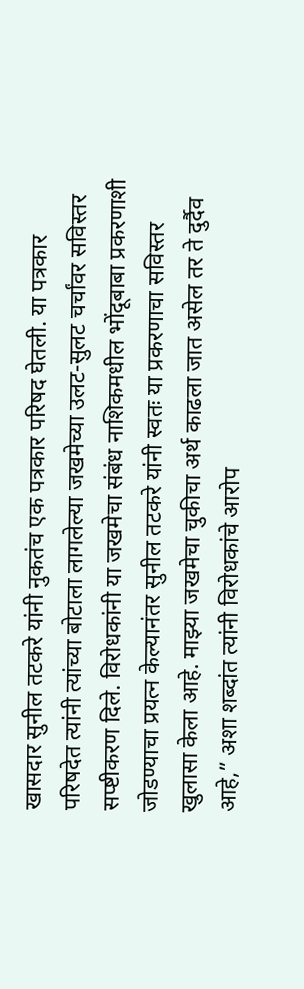खासदार सुनील तटकरे यांनी नुकतंच एक पत्रकार परिषद घेतली. या पत्रकार परिषदेत त्यांनी त्यांच्या बोटाला लागलेल्या जखमेच्या उलट-सुलट चर्चांवर सविस्तर सप्ष्टीकरण दिले. विरोधकांनी या जखमेचा संबंध नाशिकमधील भोंदूबाबा प्रकरणाशी जोडण्याचा प्रयत्न केल्यानंतर सुनील तटकरे यांनी स्वतः या प्रकरणाचा सविस्तर खुलासा केला आहे. माझ्या जखमेचा चुकीचा अर्थ काढला जात असेल तर ते दुर्दैव आहे,” अशा शब्दांत त्यांनी विरोधकांचे आरोप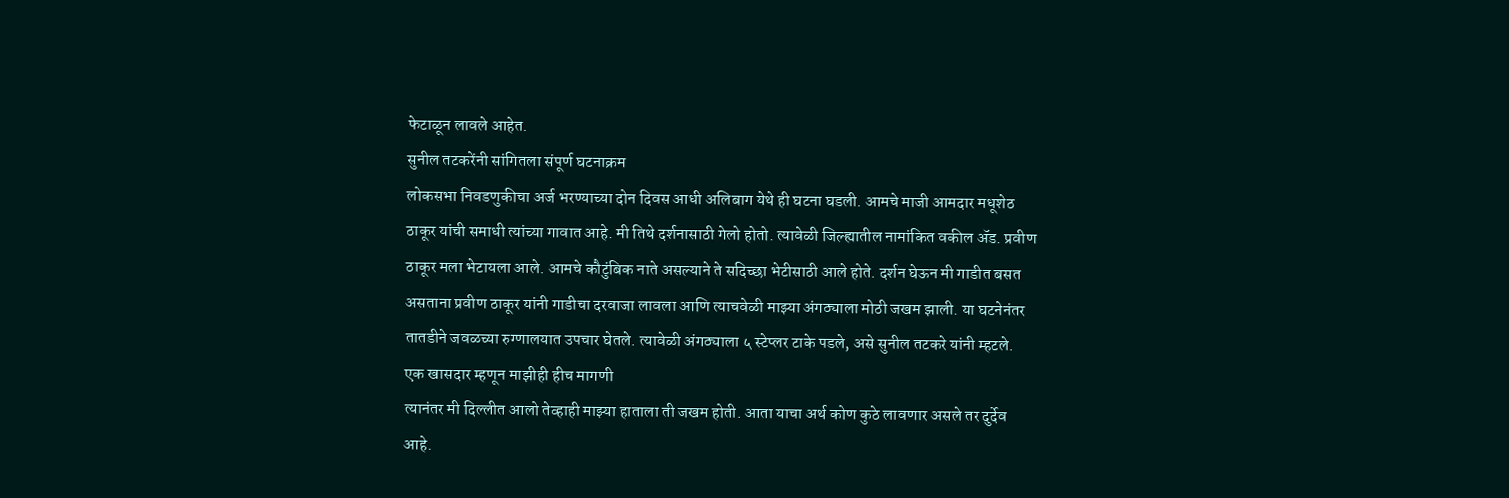फेटाळून लावले आहेत.
सुनील तटकरेंनी सांगितला संपूर्ण घटनाक्रम
लोकसभा निवडणुकीचा अर्ज भरण्याच्या दोन दिवस आधी अलिबाग येथे ही घटना घडली. आमचे माजी आमदार मधूशेठ ठाकूर यांची समाधी त्यांच्या गावात आहे. मी तिथे दर्शनासाठी गेलो होतो. त्यावेळी जिल्ह्यातील नामांकित वकील ॲड. प्रवीण ठाकूर मला भेटायला आले. आमचे कौटुंबिक नाते असल्याने ते सदिच्छा भेटीसाठी आले होते. दर्शन घेऊन मी गाडीत बसत असताना प्रवीण ठाकूर यांनी गाडीचा दरवाजा लावला आणि त्याचवेळी माझ्या अंगठ्याला मोठी जखम झाली. या घटनेनंतर तातडीने जवळच्या रुग्णालयात उपचार घेतले. त्यावेळी अंगठ्याला ५ स्टेप्लर टाके पडले, असे सुनील तटकरे यांनी म्हटले.
एक खासदार म्हणून माझीही हीच मागणी
त्यानंतर मी दिल्लीत आलो तेव्हाही माझ्या हाताला ती जखम होती. आता याचा अर्थ कोण कुठे लावणार असले तर दुर्देव आहे.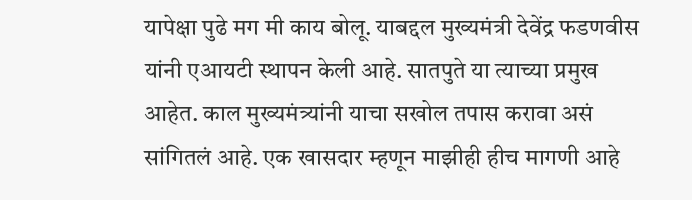यापेक्षा पुढे मग मी काय बोलू. याबद्दल मुख्यमंत्री देवेंद्र फडणवीस यांनी एआयटी स्थापन केली आहे. सातपुते या त्याच्या प्रमुख आहेत. काल मुख्यमंत्र्यांनी याचा सखोल तपास करावा असं सांगितलं आहे. एक खासदार म्हणून माझीही हीच मागणी आहे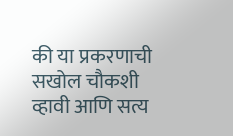की या प्रकरणाची सखोल चौकशी व्हावी आणि सत्य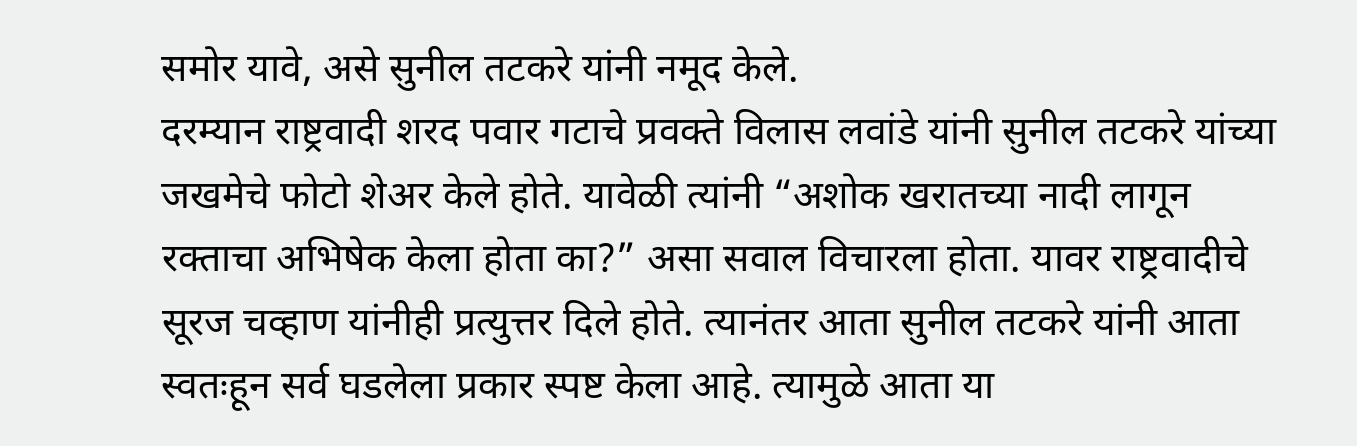समोर यावे, असे सुनील तटकरे यांनी नमूद केले.
दरम्यान राष्ट्रवादी शरद पवार गटाचे प्रवक्ते विलास लवांडे यांनी सुनील तटकरे यांच्या जखमेचे फोटो शेअर केले होते. यावेळी त्यांनी “अशोक खरातच्या नादी लागून रक्ताचा अभिषेक केला होता का?” असा सवाल विचारला होता. यावर राष्ट्रवादीचे सूरज चव्हाण यांनीही प्रत्युत्तर दिले होते. त्यानंतर आता सुनील तटकरे यांनी आता स्वतःहून सर्व घडलेला प्रकार स्पष्ट केला आहे. त्यामुळे आता या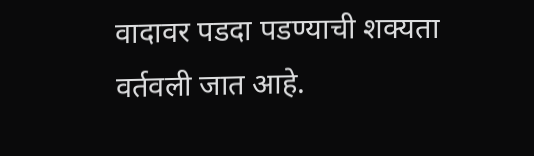वादावर पडदा पडण्याची शक्यता वर्तवली जात आहे.